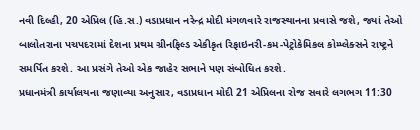નવી દિલ્હી, 20 એપ્રિલ (હિ.સ.) વડાપ્રધાન નરેન્દ્ર મોદી મંગળવારે રાજસ્થાનના પ્રવાસે જશે, જ્યાં તેઓ બાલોતરાના પચપદરામાં દેશના પ્રથમ ગ્રીનફિલ્ડ એકીકૃત રિફાઇનરી-કમ-પેટ્રોકેમિકલ કોમ્પ્લેક્સને રાષ્ટ્રને સમર્પિત કરશે. આ પ્રસંગે તેઓ એક જાહેર સભાને પણ સંબોધિત કરશે.
પ્રધાનમંત્રી કાર્યાલયના જણાવ્યા અનુસાર, વડાપ્રધાન મોદી 21 એપ્રિલના રોજ સવારે લગભગ 11:30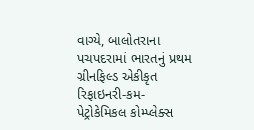વાગ્યે, બાલોતરાના પચપદરામાં ભારતનું પ્રથમ ગ્રીનફિલ્ડ એકીકૃત રિફાઇનરી-કમ-પેટ્રોકેમિકલ કોમ્પ્લેક્સ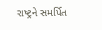રાષ્ટ્રને સમર્પિત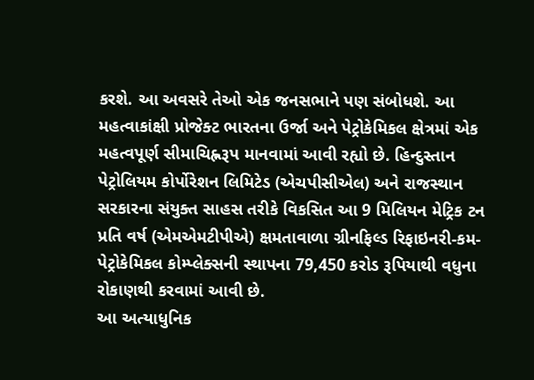કરશે. આ અવસરે તેઓ એક જનસભાને પણ સંબોધશે. આ મહત્વાકાંક્ષી પ્રોજેક્ટ ભારતના ઉર્જા અને પેટ્રોકેમિકલ ક્ષેત્રમાં એક મહત્વપૂર્ણ સીમાચિહ્નરૂપ માનવામાં આવી રહ્યો છે. હિન્દુસ્તાન પેટ્રોલિયમ કોર્પોરેશન લિમિટેડ (એચપીસીએલ) અને રાજસ્થાન સરકારના સંયુક્ત સાહસ તરીકે વિકસિત આ 9 મિલિયન મેટ્રિક ટન પ્રતિ વર્ષ (એમએમટીપીએ) ક્ષમતાવાળા ગ્રીનફિલ્ડ રિફાઇનરી-કમ-પેટ્રોકેમિકલ કોમ્પ્લેક્સની સ્થાપના 79,450 કરોડ રૂપિયાથી વધુના રોકાણથી કરવામાં આવી છે.
આ અત્યાધુનિક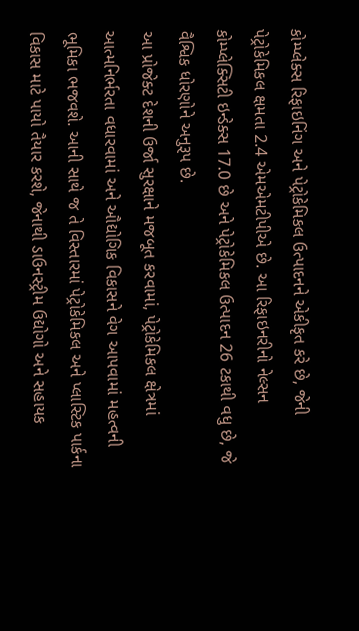કોમ્પ્લેક્સ રિફાઇનિંગ અને પેટ્રોકેમિકલ ઉત્પાદનને એકીકૃત કરે છે, જેની પેટ્રોકેમિકલ ક્ષમતા 2.4 એમએમટીપીએ છે. આ રિફાઇનરીનો નેલ્સન કોમ્પ્લેક્સિટી ઇન્ડેક્સ 17.0 છે અને પેટ્રોકેમિકલ ઉત્પાદન 26 ટકાથી વધુ છે, જે વૈશ્વિક ધોરણોને અનુરૂપ છે.
આ પ્રોજેક્ટ દેશની ઉર્જા સુરક્ષાને મજબૂત કરવામાં, પેટ્રોકેમિકલ ક્ષેત્રમાં આત્મનિર્ભરતા વધારવામાં અને ઔદ્યોગિક વિકાસને વેગ આપવામાં મહત્વની ભૂમિકા ભજવશે. આની સાથે જ તે વિસ્તારમાં પેટ્રોકેમિકલ અને પ્લાસ્ટિક પાર્કના વિકાસ માટે પાયો તૈયાર કરશે, જેનાથી ડાઉનસ્ટ્રીમ ઉદ્યોગો અને સહાયક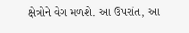ક્ષેત્રોને વેગ મળશે. આ ઉપરાંત, આ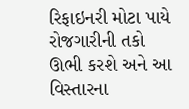રિફાઇનરી મોટા પાયે રોજગારીની તકો ઊભી કરશે અને આ વિસ્તારના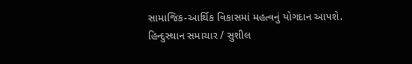સામાજિક-આર્થિક વિકાસમાં મહત્વનું યોગદાન આપશે.
હિન્દુસ્થાન સમાચાર / સુશીલ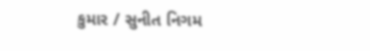કુમાર / સુનીત નિગમ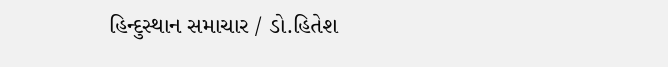હિન્દુસ્થાન સમાચાર / ડો.હિતેશ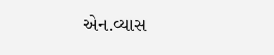એન.વ્યાસ